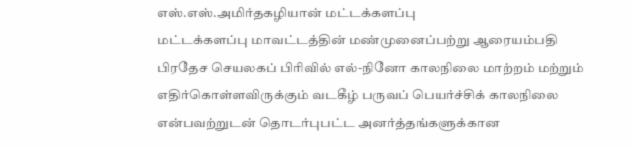எஸ்.எஸ்.அமிர்தகழியான் மட்டக்களப்பு
மட்டக்களப்பு மாவட்டத்தின் மண்முனைப்பற்று ஆரையம்பதி பிரதேச செயலகப் பிரிவில் எல்-நினோ காலநிலை மாற்றம் மற்றும் எதிர்கொள்ளவிருக்கும் வடகீழ் பருவப் பெயர்ச்சிக் காலநிலை என்பவற்றுடன் தொடர்புபட்ட அனர்த்தங்களுக்கான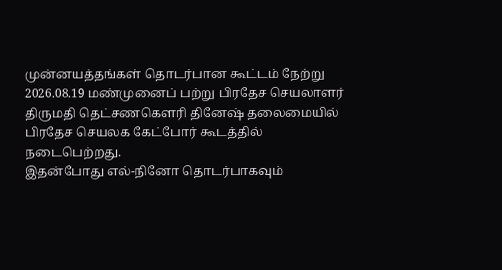முன்னயத்தங்கள் தொடர்பான கூட்டம் நேற்று 2026.08.19 மண்முனைப் பற்று பிரதேச செயலாளர் திருமதி தெட்சணகௌரி தினேஷ் தலைமையில் பிரதேச செயலக கேட்போர் கூடத்தில் நடைபெற்றது.
இதன்போது எல்-நினோ தொடர்பாகவும்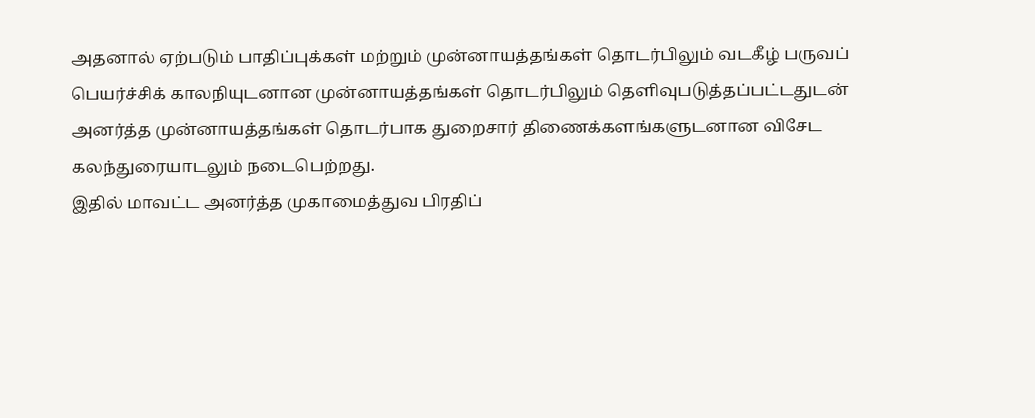அதனால் ஏற்படும் பாதிப்புக்கள் மற்றும் முன்னாயத்தங்கள் தொடர்பிலும் வடகீழ் பருவப் பெயர்ச்சிக் காலநியுடனான முன்னாயத்தங்கள் தொடர்பிலும் தெளிவுபடுத்தப்பட்டதுடன் அனர்த்த முன்னாயத்தங்கள் தொடர்பாக துறைசார் திணைக்களங்களுடனான விசேட கலந்துரையாடலும் நடைபெற்றது.
இதில் மாவட்ட அனர்த்த முகாமைத்துவ பிரதிப்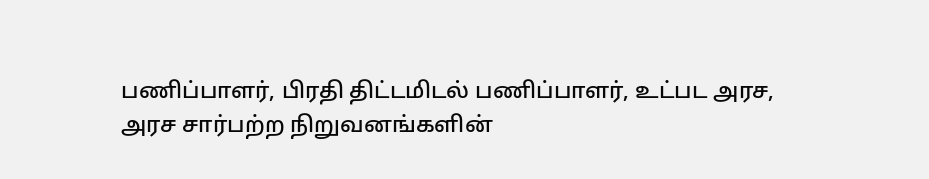பணிப்பாளர், பிரதி திட்டமிடல் பணிப்பாளர், உட்பட அரச, அரச சார்பற்ற நிறுவனங்களின்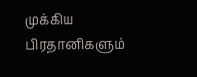முக்கிய பிரதானிகளும்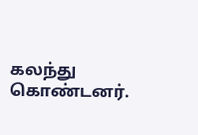கலந்து கொண்டனர்.